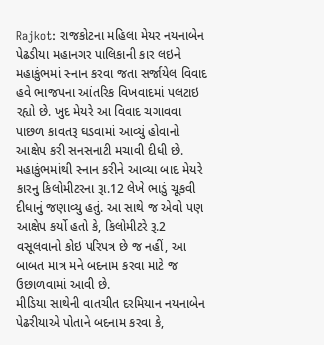Rajkot: રાજકોટના મહિલા મેયર નયનાબેન પેઢડીયા મહાનગર પાલિકાની કાર લઇને મહાકુંભમાં સ્નાન કરવા જતા સર્જાયેલ વિવાદ હવે ભાજપના આંતરિક વિખવાદમાં પલટાઇ રહ્યો છે. ખુદ મેયરે આ વિવાદ ચગાવવા પાછળ કાવતરૂ ઘડવામાં આવ્યું હોવાનો આક્ષેપ કરી સનસનાટી મચાવી દીધી છે. મહાકુંભમાંથી સ્નાન કરીને આવ્યા બાદ મેયરે કારનુ કિલોમીટરના રૂા.12 લેખે ભાડું ચૂકવી દીધાનું જણાવ્યુ હતું. આ સાથે જ એવો પણ આક્ષેપ કર્યો હતો કે, કિલોમીટરે રૂ.2 વસૂલવાનો કોઇ પરિપત્ર છે જ નહીં, આ બાબત માત્ર મને બદનામ કરવા માટે જ ઉછાળવામાં આવી છે.
મીડિયા સાથેની વાતચીત દરમિયાન નયનાબેન પેઢરીયાએ પોતાને બદનામ કરવા કે,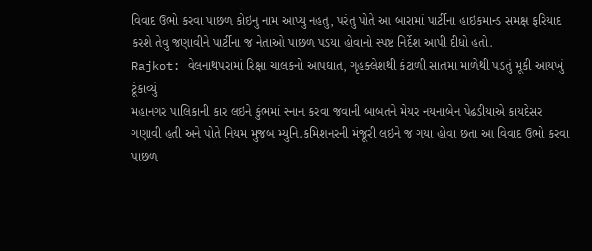વિવાદ ઉભો કરવા પાછળ કોઇનુ નામ આપ્યુ નહતુ, પરંતુ પોતે આ બારામાં પાર્ટીના હાઇકમાન્ડ સમક્ષ ફરિયાદ કરશે તેવુ જણાવીને પાર્ટીના જ નેતાઓ પાછળ પડયા હોવાનો સ્પષ્ટ નિર્દેશ આપી દીધો હતો.
Rajkot: વેલનાથપરામાં રિક્ષા ચાલકનો આપઘાત, ગૃહક્લેશથી કંટાળી સાતમા માળેથી પડતું મૂકી આયખું ટૂંકાવ્યું
મહાનગર પાલિકાની કાર લઇને કુંભમાં સ્નાન કરવા જવાની બાબતને મેયર નયનાબેન પેઢડીયાએ કાયદેસર ગણાવી હતી અને પોતે નિયમ મુજબ મ્યુનિ.કમિશનરની મંજૂરી લઇને જ ગયા હોવા છતા આ વિવાદ ઉભો કરવા પાછળ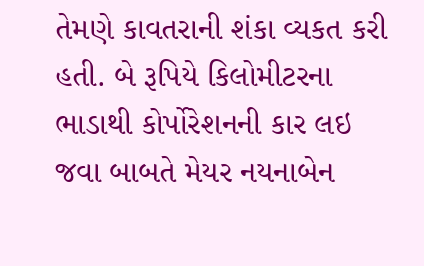તેમણે કાવતરાની શંકા વ્યકત કરી હતી. બે રૂપિયે કિલોમીટરના ભાડાથી કોર્પોરેશનની કાર લઇ જવા બાબતે મેયર નયનાબેન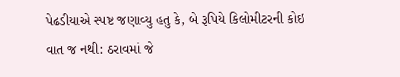પેઢડીયાએ સ્પષ્ટ જણાવ્યુ હતુ કે, બે રૂપિયે કિલોમીટરની કોઇ વાત જ નથી: ઠરાવમાં જે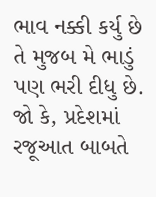ભાવ નક્કી કર્યુ છે તે મુજબ મે ભાડું પણ ભરી દીધુ છે.
જો કે, પ્રદેશમાં રજૂઆત બાબતે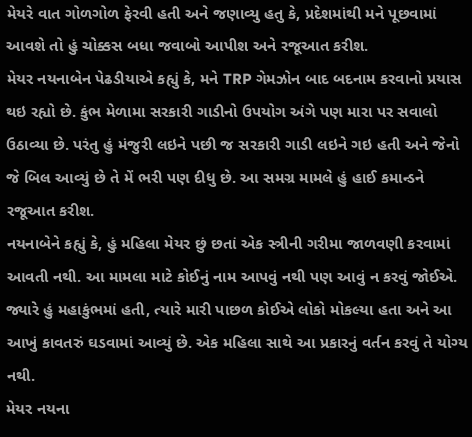મેયરે વાત ગોળગોળ ફેરવી હતી અને જણાવ્યુ હતુ કે, પ્રદેશમાંથી મને પૂછવામાં આવશે તો હું ચોક્કસ બધા જવાબો આપીશ અને રજૂઆત કરીશ.
મેયર નયનાબેન પેઢડીયાએ કહ્યું કે, મને TRP ગેમઝોન બાદ બદનામ કરવાનો પ્રયાસ થઇ રહ્યો છે. કુંભ મેળામા સરકારી ગાડીનો ઉપયોગ અંગે પણ મારા પર સવાલો ઉઠાવ્યા છે. પરંતુ હું મંજુરી લઇને પછી જ સરકારી ગાડી લઇને ગઇ હતી અને જેનો જે બિલ આવ્યું છે તે મેં ભરી પણ દીધુ છે. આ સમગ્ર મામલે હું હાઈ કમાન્ડને રજૂઆત કરીશ.
નયનાબેને કહ્યું કે, હું મહિલા મેયર છું છતાં એક સ્ત્રીની ગરીમા જાળવણી કરવામાં આવતી નથી. આ મામલા માટે કોઈનું નામ આપવું નથી પણ આવું ન કરવું જોઈએ. જ્યારે હું મહાકુંભમાં હતી, ત્યારે મારી પાછળ કોઈએ લોકો મોકલ્યા હતા અને આ આખું કાવતરું ઘડવામાં આવ્યું છે. એક મહિલા સાથે આ પ્રકારનું વર્તન કરવું તે યોગ્ય નથી.
મેયર નયના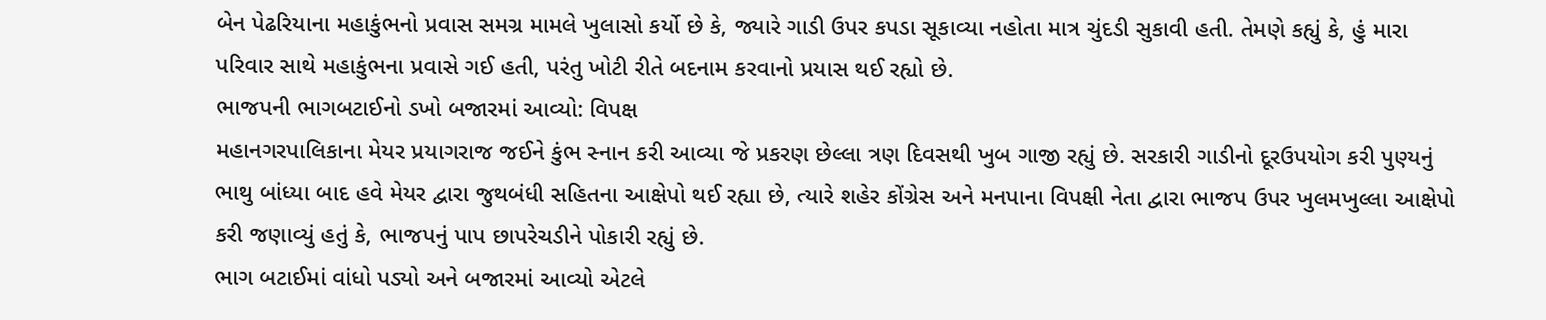બેન પેઢરિયાના મહાકુંભનો પ્રવાસ સમગ્ર મામલે ખુલાસો કર્યો છે કે, જ્યારે ગાડી ઉપર કપડા સૂકાવ્યા નહોતા માત્ર ચુંદડી સુકાવી હતી. તેમણે કહ્યું કે, હું મારા પરિવાર સાથે મહાકુંભના પ્રવાસે ગઈ હતી, પરંતુ ખોટી રીતે બદનામ કરવાનો પ્રયાસ થઈ રહ્યો છે.
ભાજપની ભાગબટાઈનો ડખો બજારમાં આવ્યો: વિપક્ષ
મહાનગરપાલિકાના મેયર પ્રયાગરાજ જઈને કુંભ સ્નાન કરી આવ્યા જે પ્રકરણ છેલ્લા ત્રણ દિવસથી ખુબ ગાજી રહ્યું છે. સરકારી ગાડીનો દૂરઉપયોગ કરી પુણ્યનું ભાથુ બાંધ્યા બાદ હવે મેયર દ્વારા જુથબંધી સહિતના આક્ષેપો થઈ રહ્યા છે, ત્યારે શહેર કોંગ્રેસ અને મનપાના વિપક્ષી નેતા દ્વારા ભાજપ ઉપર ખુલમખુલ્લા આક્ષેપો કરી જણાવ્યું હતું કે, ભાજપનું પાપ છાપરેચડીને પોકારી રહ્યું છે.
ભાગ બટાઈમાં વાંધો પડ્યો અને બજારમાં આવ્યો એટલે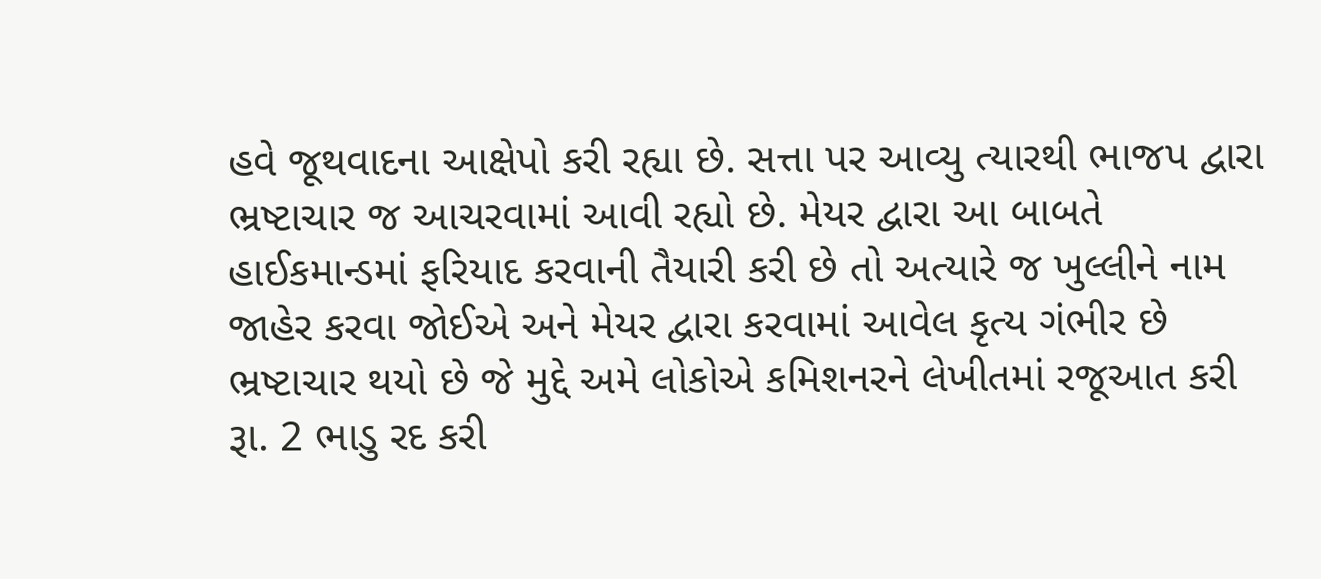હવે જૂથવાદના આક્ષેપો કરી રહ્યા છે. સત્તા પર આવ્યુ ત્યારથી ભાજપ દ્વારા ભ્રષ્ટાચાર જ આચરવામાં આવી રહ્યો છે. મેયર દ્વારા આ બાબતે હાઈકમાન્ડમાં ફરિયાદ કરવાની તૈયારી કરી છે તો અત્યારે જ ખુલ્લીને નામ જાહેર કરવા જોઈએ અને મેયર દ્વારા કરવામાં આવેલ કૃત્ય ગંભીર છે ભ્રષ્ટાચાર થયો છે જે મુદ્દે અમે લોકોએ કમિશનરને લેખીતમાં રજૂઆત કરી રૂા. 2 ભાડુ રદ કરી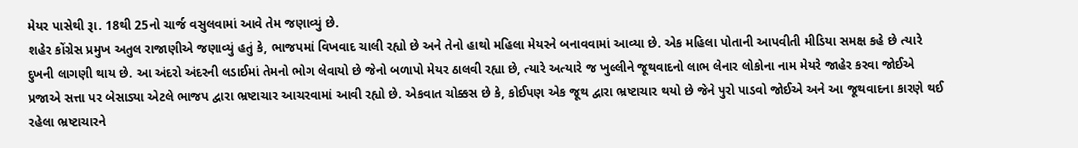મેયર પાસેથી રૂા. 18થી 25નો ચાર્જ વસુલવામાં આવે તેમ જણાવ્યું છે.
શહેર કોંગ્રેસ પ્રમુખ અતુલ રાજાણીએ જણાવ્યું હતું કે, ભાજપમાં વિખવાદ ચાલી રહ્યો છે અને તેનો હાથો મહિલા મેયરને બનાવવામાં આવ્યા છે. એક મહિલા પોતાની આપવીતી મીડિયા સમક્ષ કહે છે ત્યારે દુખની લાગણી થાય છે. આ અંદરો અંદરની લડાઈમાં તેમનો ભોગ લેવાયો છે જેનો બળાપો મેયર ઠાલવી રહ્યા છે, ત્યારે અત્યારે જ ખુલ્લીને જૂથવાદનો લાભ લેનાર લોકોના નામ મેયરે જાહેર કરવા જોઈએ પ્રજાએ સત્તા પર બેસાડ્યા એટલે ભાજપ દ્વારા ભ્રષ્ટાચાર આચરવામાં આવી રહ્યો છે. એકવાત ચોક્કસ છે કે, કોઈપણ એક જૂથ દ્વારા ભ્રષ્ટાચાર થયો છે જેને પુરો પાડવો જોઈએ અને આ જૂથવાદના કારણે થઈ રહેલા ભ્રષ્ટાચારને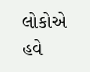લોકોએ હવે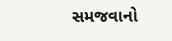સમજવાનો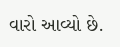વારો આવ્યો છે.